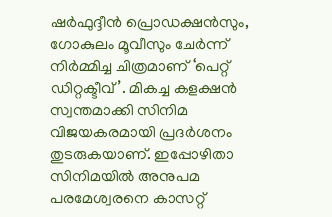ഷർഫുദ്ദീൻ പ്രൊഡക്ഷൻസും, ഗോകുലം മൂവീസും ചേർന്ന് നിർമ്മിച്ച ചിത്രമാണ് ‘പെറ്റ് ഡിറ്റക്ടീവ്’. മികച്ച കളക്ഷൻ സ്വന്തമാക്കി സിനിമ വിജയകരമായി പ്രദർശനം തുടരുകയാണ്. ഇപ്പോഴിതാ സിനിമയിൽ അനുപമ പരമേശ്വരനെ കാസറ്റ്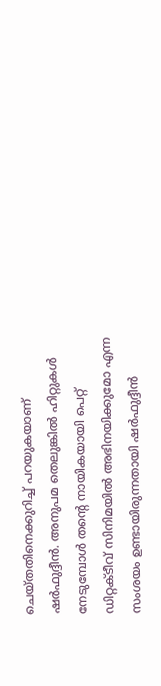ചെയ്തതിനെക്കുറിച്ച് പറയുകയാണ് ഷർഫുദ്ദീൻ. അനുപമ തെലുങ്കിൽ ഹിറ്റുകൾ നേടുമ്പോൾ തന്റെ നായികയായി പെറ്റ് ഡിറ്റക്ടീവ് സിനിമയിൽ അഭിനയിക്കുമോ എന്ന സംശയം ഉണ്ടായിരുന്നതായി ഷർഫുദ്ദീൻ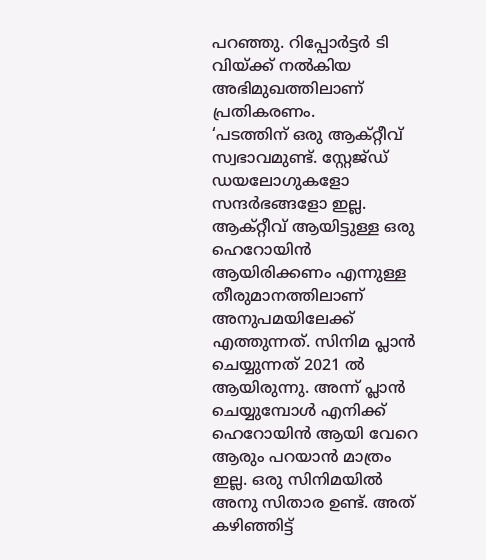പറഞ്ഞു. റിപ്പോർട്ടർ ടി വിയ്ക്ക് നൽകിയ അഭിമുഖത്തിലാണ് പ്രതികരണം.
‘പടത്തിന് ഒരു ആക്റ്റീവ് സ്വഭാവമുണ്ട്. സ്റ്റേജ്ഡ് ഡയലോഗുകളോ സന്ദർഭങ്ങളോ ഇല്ല. ആക്റ്റീവ് ആയിട്ടുള്ള ഒരു ഹെറോയിൻ ആയിരിക്കണം എന്നുള്ള തീരുമാനത്തിലാണ് അനുപമയിലേക്ക് എത്തുന്നത്. സിനിമ പ്ലാൻ ചെയ്യുന്നത് 2021 ൽ ആയിരുന്നു. അന്ന് പ്ലാൻ ചെയ്യുമ്പോൾ എനിക്ക് ഹെറോയിൻ ആയി വേറെ ആരും പറയാൻ മാത്രം ഇല്ല. ഒരു സിനിമയിൽ അനു സിതാര ഉണ്ട്. അത് കഴിഞ്ഞിട്ട്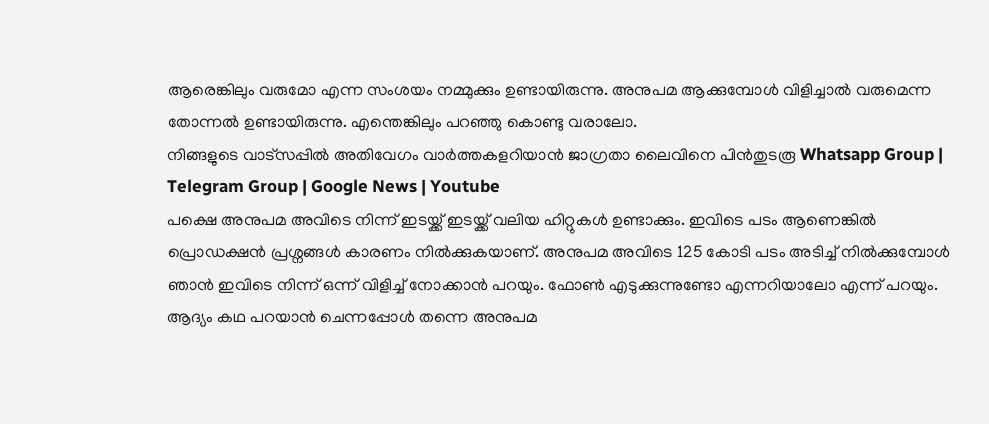ആരെങ്കിലും വരുമോ എന്ന സംശയം നമ്മുക്കും ഉണ്ടായിരുന്നു. അനുപമ ആക്കുമ്പോൾ വിളിച്ചാൽ വരുമെന്ന തോന്നൽ ഉണ്ടായിരുന്നു. എന്തെങ്കിലും പറഞ്ഞു കൊണ്ടു വരാലോ.
നിങ്ങളുടെ വാട്സപ്പിൽ അതിവേഗം വാർത്തകളറിയാൻ ജാഗ്രതാ ലൈവിനെ പിൻതുടരൂ Whatsapp Group | Telegram Group | Google News | Youtube
പക്ഷെ അനുപമ അവിടെ നിന്ന് ഇടയ്ക്ക് ഇടയ്ക്ക് വലിയ ഹിറ്റുകൾ ഉണ്ടാക്കും. ഇവിടെ പടം ആണെങ്കിൽ പ്രൊഡക്ഷൻ പ്രശ്നങ്ങൾ കാരണം നിൽക്കുകയാണ്. അനുപമ അവിടെ 125 കോടി പടം അടിച്ച് നിൽക്കുമ്പോൾ ഞാൻ ഇവിടെ നിന്ന് ഒന്ന് വിളിച്ച് നോക്കാൻ പറയും. ഫോൺ എടുക്കുന്നുണ്ടോ എന്നറിയാലോ എന്ന് പറയും. ആദ്യം കഥ പറയാൻ ചെന്നപ്പോൾ തന്നെ അനുപമ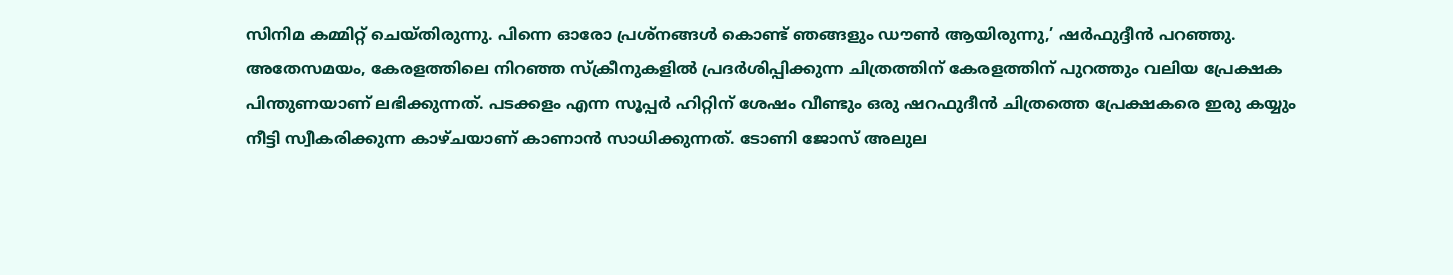സിനിമ കമ്മിറ്റ് ചെയ്തിരുന്നു. പിന്നെ ഓരോ പ്രശ്നങ്ങൾ കൊണ്ട് ഞങ്ങളും ഡൗൺ ആയിരുന്നു,’ ഷർഫുദ്ദീൻ പറഞ്ഞു.
അതേസമയം, കേരളത്തിലെ നിറഞ്ഞ സ്ക്രീനുകളിൽ പ്രദർശിപ്പിക്കുന്ന ചിത്രത്തിന് കേരളത്തിന് പുറത്തും വലിയ പ്രേക്ഷക പിന്തുണയാണ് ലഭിക്കുന്നത്. പടക്കളം എന്ന സൂപ്പർ ഹിറ്റിന് ശേഷം വീണ്ടും ഒരു ഷറഫുദീൻ ചിത്രത്തെ പ്രേക്ഷകരെ ഇരു കയ്യും നീട്ടി സ്വീകരിക്കുന്ന കാഴ്ചയാണ് കാണാൻ സാധിക്കുന്നത്. ടോണി ജോസ് അലുല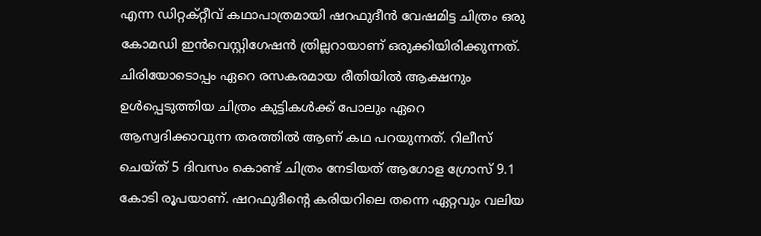എന്ന ഡിറ്റക്റ്റീവ് കഥാപാത്രമായി ഷറഫുദീൻ വേഷമിട്ട ചിത്രം ഒരു കോമഡി ഇൻവെസ്റ്റിഗേഷൻ ത്രില്ലറായാണ് ഒരുക്കിയിരിക്കുന്നത്. ചിരിയോടൊപ്പം ഏറെ രസകരമായ രീതിയിൽ ആക്ഷനും ഉൾപ്പെടുത്തിയ ചിത്രം കുട്ടികൾക്ക് പോലും ഏറെ ആസ്വദിക്കാവുന്ന തരത്തിൽ ആണ് കഥ പറയുന്നത്. റിലീസ് ചെയ്ത് 5 ദിവസം കൊണ്ട് ചിത്രം നേടിയത് ആഗോള ഗ്രോസ് 9.1 കോടി രൂപയാണ്. ഷറഫുദീന്റെ കരിയറിലെ തന്നെ ഏറ്റവും വലിയ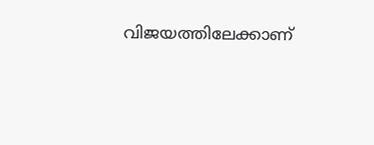വിജയത്തിലേക്കാണ്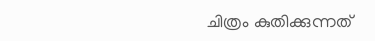ചിത്രം കുതിക്കുന്നത്